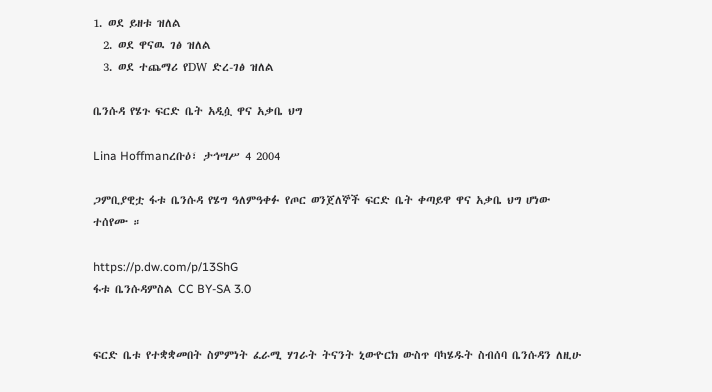1. ወደ ይዘቱ ዝለል
  2. ወደ ዋናዉ ገፅ ዝለል
  3. ወደ ተጨማሪ የDW ድረ-ገፅ ዝለል

ቤንሱዳ የሄጉ ፍርድ ቤት አዲሷ ዋና አቃቤ ህግ

Lina Hoffmanረቡዕ፣ ታኅሣሥ 4 2004

ጋምቢያዊቷ ፋቱ ቤንሱዳ የሄግ ዓለምዓቀፉ የጦር ወንጀለኞች ፍርድ ቤት ቀጣይዋ ዋና አቃቤ ህግ ሆነው ተሰየሙ ።

https://p.dw.com/p/13ShG
ፋቱ ቤንሱዳምስል CC BY-SA 3.0


ፍርድ ቤቱ የተቋቋመበት ስምምነት ፈራሚ ሃገራት ትናንት ኒውዮርክ ውስጥ ባካሄዱት ስብሰባ ቤንሱዳን ለዚሁ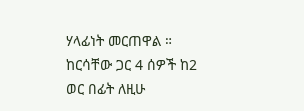ሃላፊነት መርጠዋል ። ከርሳቸው ጋር 4 ሰዎች ከ2 ወር በፊት ለዚሁ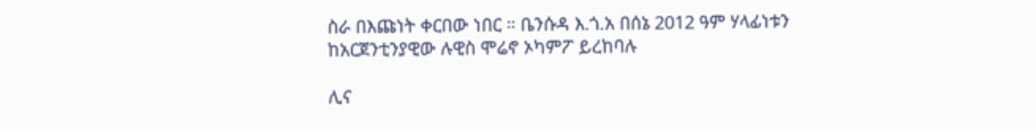ስራ በእጩነት ቀርበው ነበር ። ቤንሱዳ እ.ጎ.አ በሰኔ 2012 ዓም ሃላፊነቱን ከአርጀንቲንያዊው ሉዊስ ሞሬኖ ኦካምፖ ይረከባሉ

ሊና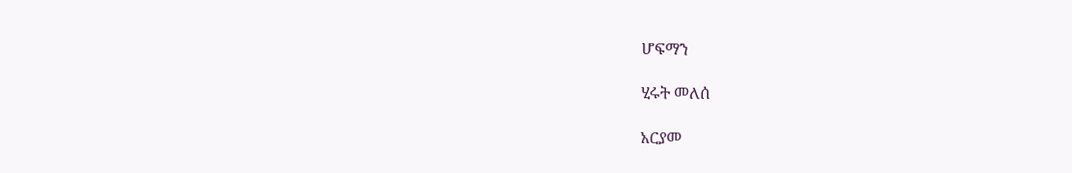ሆፍማን

ሂሩት መለሰ

አርያመ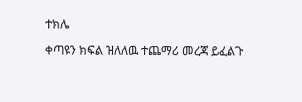ተክሌ

ቀጣዩን ክፍል ዝለለዉ ተጨማሪ መረጃ ይፈልጉ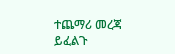ተጨማሪ መረጃ ይፈልጉ